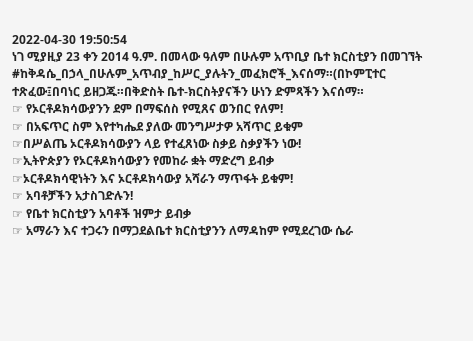2022-04-30 19:50:54
ነገ ሚያዚያ 23 ቀን 2014 ዓ.ም. በመላው ዓለም በሁሉም አጥቢያ ቤተ ክርስቲያን በመገኘት #ከቅዳሴ_በኃላ_በሁሉም_አጥብያ_ከሥር_ያሉትን_መፈክሮች_እናሰማ።(በኮምፒተር ተጽፈው፤በባነር ይዘጋጁ።በቅድስት ቤተ-ክርስትያናችን ሁነን ድምጻችን እናሰማ።
☞ የኦርቶዶክሳውያንን ደም በማፍሰስ የሚጸና ወንበር የለም!
☞ በአፍጥር ስም እየተካሔደ ያለው መንግሥታዎ አሻጥር ይቁም
☞በሥልጤ ኦርቶዶክሳውያን ላይ የተፈጸነው ስቃይ ስቃያችን ነው!
☞ኢትዮጵያን የኦርቶዶክሳውያን የመከራ ቋት ማድረግ ይብቃ
☞ኦርቶዶክሳዊነትን እና ኦርቶዶክሳውያ አሻራን ማጥፋት ይቁም!
☞ አባቶቻችን አታስገድሉን!
☞ የቤተ ክርስቲያን አባቶች ዝምታ ይብቃ
☞ አማራን እና ተጋሩን በማጋደልቤተ ክርስቲያንን ለማዳከም የሚደረገው ሴራ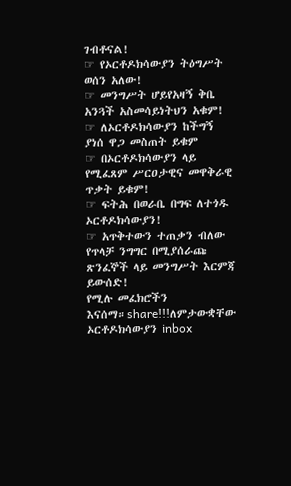ገብቶናል!
☞ የኦርቶዶክሳውያን ትዕግሥት ወሰን አለው!
☞ መንግሥት ሆይየአዛኝ ቅቤ አንጓች አስመሳይነትህን አቁም!
☞ ለኦርቶዶክሳውያን ከችግኝ ያነሰ ዋጋ መስጠት ይቁም
☞ በኦርቶዶክሳውያን ላይ የሚፈጸም ሥርዐታዊና መዋቅራዊ ጥቃት ይቁም!
☞ ፍትሕ በወራቤ በግፍ ለተጎዱ ኦርቶዶክሳውያን!
☞ አጥቅተውን ተጠቃን ብለው የጥላቻ ንግግር በሚያሰራጩ ጽንፈኞች ላይ መንግሥት እርምጃ ይውሰድ!
የሚሉ መፈክሮችን እናሰማ።share!!!ለምታውቋቸው ኦርቶዶክሳውያን inbox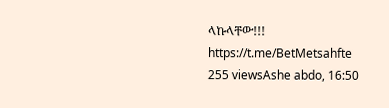ላኩላቸው!!!
https://t.me/BetMetsahfte
255 viewsAshe abdo, 16:50